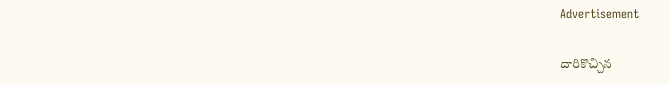Advertisement

దారికొచ్చిన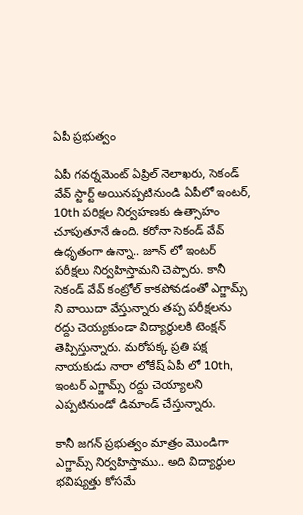ఏపీ ప్రభుత్వం

ఏపీ గవర్నమెంట్ ఏప్రిల్ నెలాఖరు, సెకండ్ వేవ్ స్టార్ట్ అయినప్పటినుండి ఏపీలో ఇంటర్, 10th పరిక్షల నిర్వహణకు ఉత్సాహం చూపుతూనే ఉంది. కరోనా సెకండ్ వేవ్ ఉధృతంగా ఉన్నా.. జూన్ లో ఇంటర్ పరీక్షలు నిర్వహిస్తామని చెప్పారు. కానీ సెకండ్ వేవ్ కంట్రోల్ కాకపోవడంతో ఎగ్జామ్స్ ని వాయిదా వేస్తున్నారు తప్ప పరీక్షలను రద్దు చెయ్యకుండా విద్యార్థులకి టెంక్షన్ తెప్పిస్తున్నారు. మరోపక్క ప్రతి పక్ష నాయకుడు నారా లోకేష్ ఏపీ లో 10th, ఇంటర్ ఎగ్జామ్స్ రద్దు చెయ్యాలని ఎప్పటినుండో డిమాండ్ చేస్తున్నారు.

కానీ జగన్ ప్రభుత్వం మాత్రం మొండిగా ఎగ్జామ్స్ నిర్వహిస్తాము.. అది విద్యార్థుల భవిష్యత్తు కోసమే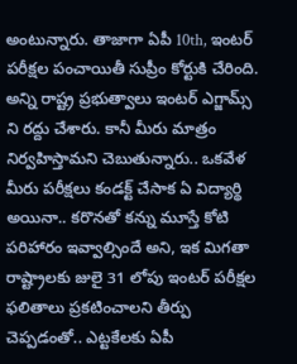అంటున్నారు. తాజాగా ఏపీ 10th, ఇంటర్ పరీక్షల పంచాయితీ సుప్రీం కోర్టుకి చేరింది. అన్ని రాష్ట్ర ప్రభుత్వాలు ఇంటర్ ఎగ్జామ్స్ ని రద్దు చేశారు. కానీ మీరు మాత్రం నిర్వహిస్తామని చెబుతున్నారు.. ఒకవేళ మీరు పరీక్షలు కండక్ట్ చేసాక ఏ విద్యార్థి అయినా.. కరొనతో కన్ను మూస్తే కోటి పరిహారం ఇవ్వాల్సిందే అని, ఇక మిగతా రాష్ట్రాలకు జులై 31 లోపు ఇంటర్ పరీక్షల ఫలితాలు ప్రకటించాలని తీర్పు చెప్పడంతో.. ఎట్టకేలకు ఏపీ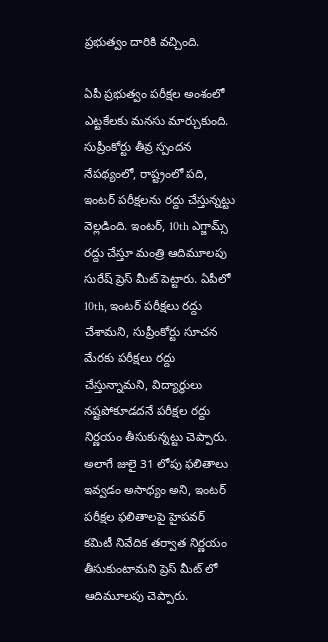ప్రభుత్వం దారికి వచ్చింది.

ఏపీ ప్రభుత్వం పరీక్షల అంశంలో ఎట్టకేలకు మనసు మార్చుకుంది. సుప్రీంకోర్టు తీవ్ర స్పందన నేపథ్యంలో, రాష్ట్రంలో పది, ఇంటర్ పరీక్షలను రద్దు చేస్తున్నట్టు వెల్లడింది. ఇంటర్, 10th ఎగ్జామ్స్ రద్దు చేస్తూ మంత్రి ఆదిమూలపు సురేష్ ప్రెస్ మీట్ పెట్టారు. ఏపీలో 10th, ఇంటర్ పరీక్షలు రద్దు చేశామని, సుప్రీంకోర్టు సూచన మేరకు పరీక్షలు రద్దు చేస్తున్నామని, విద్యార్థులు నష్టపోకూడదనే పరీక్షల రద్దు నిర్ణయం తీసుకున్నట్టు చెప్పారు. అలాగే జులై 31 లోపు ఫలితాలు ఇవ్వడం అసాధ్యం అని, ఇంటర్ పరీక్షల ఫలితాలపై హైపవర్ కమిటీ నివేదిక తర్వాత నిర్ణయం తీసుకుంటామని ప్రెస్ మీట్ లో ఆదిమూలపు చెప్పారు.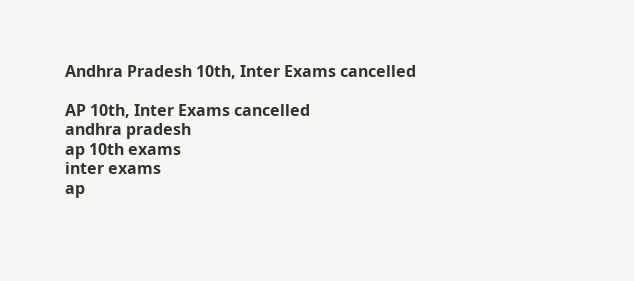Andhra Pradesh 10th, Inter Exams cancelled

AP 10th, Inter Exams cancelled
andhra pradesh
ap 10th exams
inter exams
ap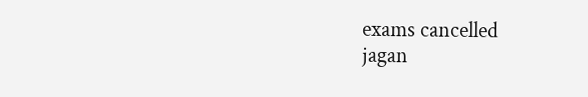exams cancelled
jagan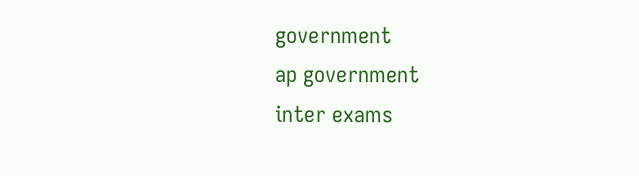government
ap government
inter exams